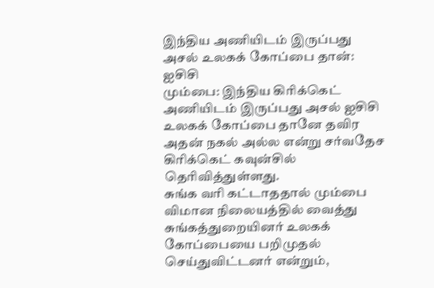இந்திய அணியிடம் இருப்பது அசல் உலகக் கோப்பை தான்: ஐசிசி
மும்பை: இந்திய கிரிக்கெட் அணியிடம் இருப்பது அசல் ஐசிசி உலகக் கோப்பை தானே தவிர அதன் நகல் அல்ல என்று சர்வதேச கிரிக்கெட் கவுன்சில் தெரிவித்துள்ளது.
சுங்க வரி கட்டாததால் மும்பை விமான நிலையத்தில் வைத்து சுங்கத்துறையினர் உலகக் கோப்பையை பறிமுதல் செய்துவிட்டனர் என்றும்,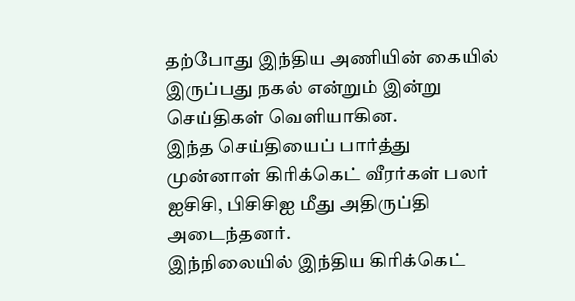தற்போது இந்திய அணியின் கையில் இருப்பது நகல் என்றும் இன்று செய்திகள் வெளியாகின.
இந்த செய்தியைப் பார்த்து முன்னாள் கிரிக்கெட் வீரர்கள் பலர் ஐசிசி, பிசிசிஐ மீது அதிருப்தி அடைந்தனர்.
இந்நிலையில் இந்திய கிரிக்கெட்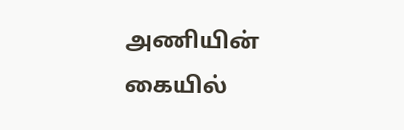அணியின் கையில்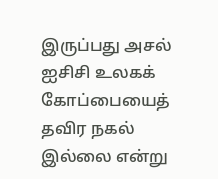இருப்பது அசல் ஐசிசி உலகக் கோப்பையைத் தவிர நகல் இல்லை என்று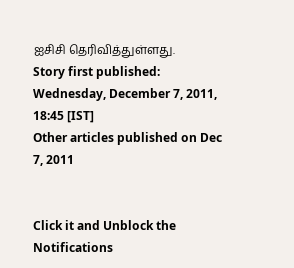ஐசிசி தெரிவித்துள்ளது.
Story first published: Wednesday, December 7, 2011, 18:45 [IST]
Other articles published on Dec 7, 2011


Click it and Unblock the Notifications